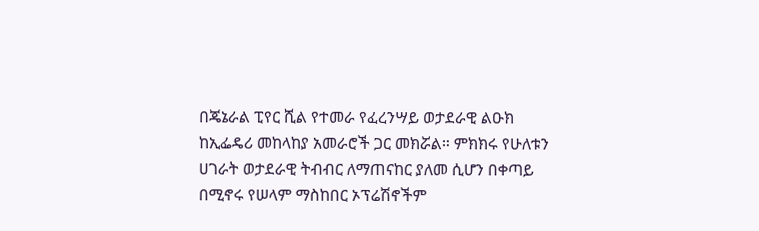በጄኔራል ፒየር ሺል የተመራ የፈረንሣይ ወታደራዊ ልዑክ ከኢፌዴሪ መከላከያ አመራሮች ጋር መክሯል። ምክክሩ የሁለቱን ሀገራት ወታደራዊ ትብብር ለማጠናከር ያለመ ሲሆን በቀጣይ በሚኖሩ የሠላም ማስከበር ኦፕሬሽኖችም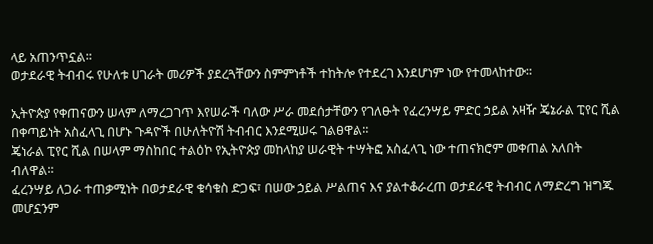ላይ አጠንጥኗል።
ወታደራዊ ትብብሩ የሁለቱ ሀገራት መሪዎች ያደረጓቸውን ስምምነቶች ተከትሎ የተደረገ እንደሆነም ነው የተመላከተው።

ኢትዮጵያ የቀጠናውን ሠላም ለማረጋገጥ እየሠራች ባለው ሥራ መደሰታቸውን የገለፁት የፈረንሣይ ምድር ኃይል አዛዥ ጄኔራል ፒየር ሺል በቀጣይነት አስፈላጊ በሆኑ ጉዳዮች በሁለትዮሽ ትብብር እንደሚሠሩ ገልፀዋል።
ጄነራል ፒየር ሺል በሠላም ማስከበር ተልዕኮ የኢትዮጵያ መከላከያ ሠራዊት ተሣትፎ አስፈላጊ ነው ተጠናክሮም መቀጠል አለበት ብለዋል።
ፈረንሣይ ለጋራ ተጠቃሚነት በወታደራዊ ቁሳቁስ ድጋፍ፣ በሠው ኃይል ሥልጠና እና ያልተቆራረጠ ወታደራዊ ትብብር ለማድረግ ዝግጁ መሆኗንም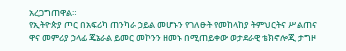አረጋግጠዋል።
የኢትዮጵያ ጦር በአፍሪካ ጠንካራ ኃይል መሆኑን የገለፁት የመከላከያ ትምህርትና ሥልጠና ዋና መምሪያ ኃላፊ ጄኔራል ይመር መኮንን ዘመኑ በሚጠይቀው ወታደራዊ ቴክኖሎጂ ታግዞ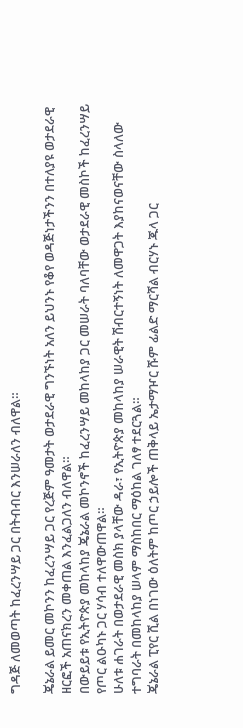ግዳጅ ለመወጣት ከፈረንሣይ ጋር በትብብር እንሠራለን ብለዋል።

ጄኔራል ይመር መኮንን ከፈረንሣይ ጋር የረጅም ዓመታት ወታደራዊ ግንኙነት አለን ይህንኑ የቆየ ወዳጅነታችንን በተለያዩ ወታደራዊ ዘርፎች አጠናክረን መቀጠል እንፈልጋለን ብለዋል።
በውይይቱ የኢትዮጵያ መከላከያ ጄኔራል መኮንኖች ከፈረንሣይ መከላከያ ጋር መሠራት ባለባቸው ወታደራዊ መስኮች ከፈረንሣይ የጦር ልዑካኑ ጋር ሃሳብ ተለዋውጠዋል።
ሁለቱ ሐገራት በወታደራዊ መስክ ያላቸው ዳራ፣ የኢትዮጵያ መከላከያ ሠራዊት ሽብርተኝነት ለመዋጋት እያከናወናቸው ስላለው ተግባራት በመከላከያ ሠላም ማስከበር ማዕከል ገለፃ ተደርጓል።
ጄኔራል ፒየር ሺል በነገው ዕለትም ከጦር ኃይሎች ጠቅላይ ኤታማዦር ሹም ፊልድ ማርሻል ብርሃኑ ጁላ ጋር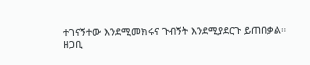ተገናኝተው እንደሚመክሩና ጉብኝት እንደሚያደርጉ ይጠበቃል።
ዘጋቢ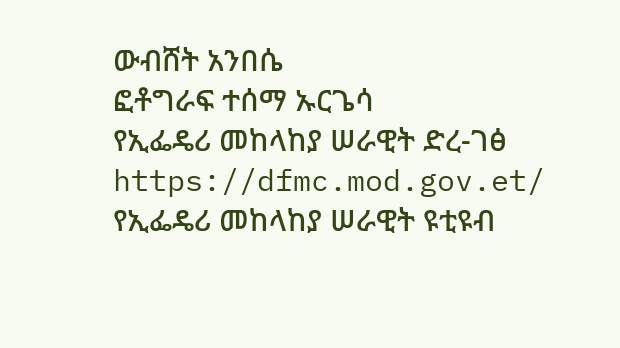ውብሸት አንበሴ
ፎቶግራፍ ተሰማ ኡርጌሳ
የኢፌዴሪ መከላከያ ሠራዊት ድረ-ገፅ
https://dfmc.mod.gov.et/
የኢፌዴሪ መከላከያ ሠራዊት ዩቲዩብ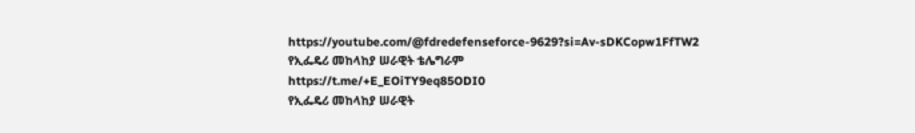https://youtube.com/@fdredefenseforce-9629?si=Av-sDKCopw1FfTW2
የኢፌዴሪ መከላከያ ሠራዊት ቴሌግራም
https://t.me/+E_EOiTY9eq85ODI0
የኢፌዴሪ መከላከያ ሠራዊት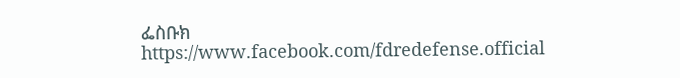ፌስቡክ
https://www.facebook.com/fdredefense.official